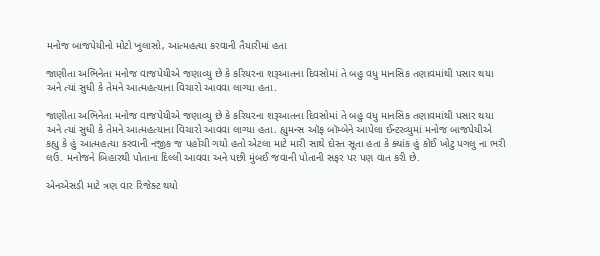મનોજ બાજપેયીનો મોટો ખુલાસો, આત્મહત્યા કરવાની તૈયારીમાં હતા

જાણીતા અભિનેતા મનોજ વાજપેયીએ જણાવ્યુ છે કે કરિયરના શરૂઆતના દિવસોમાં તે બહુ વધુ માનસિક તણાવમાંથી પસાર થયા અને ત્યાં સુધી કે તેમને આત્મહત્યાના વિચારો આવવા લાગ્યા હતા.

જાણીતા અભિનેતા મનોજ વાજપેયીએ જણાવ્યુ છે કે કરિયરના શરૂઆતના દિવસોમાં તે બહુ વધુ માનસિક તણાવમાંથી પસાર થયા અને ત્યાં સુધી કે તેમને આત્મહત્યાના વિચારો આવવા લાગ્યા હતા. હ્યુમન્સ ઑફ બૉમ્બેને આપેલા ઈન્ટરવ્યુમાં મનોજ બાજપેયીએ કહ્યુ કે હું આત્મહત્યા કરવાની નજીક જ પહોંચી ગયો હતો એટલા માટે મારી સાથે દોસ્ત સૂતા હતા કે ક્યાંક હું કોઈ ખોટુ પગલુ ના ભરી લઉ. મનોજને બિહારથી પોતાના દિલ્લી આવવા અને પછી મુંબઈ જવાની પોતાની સફર પર પણ વાત કરી છે.

એનએસડી માટે ત્રણ વાર રિજેક્ટ થયો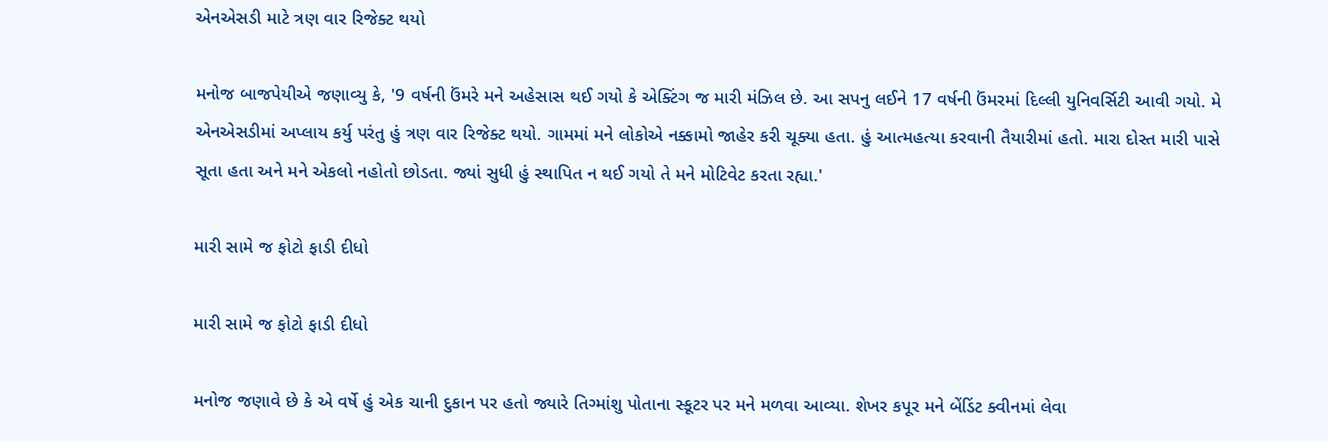એનએસડી માટે ત્રણ વાર રિજેક્ટ થયો

મનોજ બાજપેયીએ જણાવ્યુ કે, '9 વર્ષની ઉંમરે મને અહેસાસ થઈ ગયો કે એક્ટિંગ જ મારી મંઝિલ છે. આ સપનુ લઈને 17 વર્ષની ઉંમરમાં દિલ્લી યુનિવર્સિટી આવી ગયો. મે એનએસડીમાં અપ્લાય કર્યુ પરંતુ હું ત્રણ વાર રિજેક્ટ થયો. ગામમાં મને લોકોએ નક્કામો જાહેર કરી ચૂક્યા હતા. હું આત્મહત્યા કરવાની તૈયારીમાં હતો. મારા દોસ્ત મારી પાસે સૂતા હતા અને મને એકલો નહોતો છોડતા. જ્યાં સુધી હું સ્થાપિત ન થઈ ગયો તે મને મોટિવેટ કરતા રહ્યા.'

મારી સામે જ ફોટો ફાડી દીધો

મારી સામે જ ફોટો ફાડી દીધો

મનોજ જણાવે છે કે એ વર્ષે હું એક ચાની દુકાન પર હતો જ્યારે તિગ્માંશુ પોતાના સ્કૂટર પર મને મળવા આવ્યા. શેખર કપૂર મને બેંડિંટ ક્વીનમાં લેવા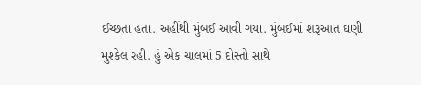ઈચ્છતા હતા. અહીંથી મુંબઈ આવી ગયા. મુંબઈમાં શરૂઆત ઘણી મુશ્કેલ રહી. હું એક ચાલમાં 5 દોસ્તો સાથે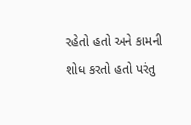રહેતો હતો અને કામની શોધ કરતો હતો પરંતુ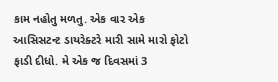કામ નહોતુ મળતુ. એક વાર એક આસિસટન્ટ ડાયરેક્ટરે મારી સામે મારો ફોટો ફાડી દીધો. મે એક જ દિવસમાં 3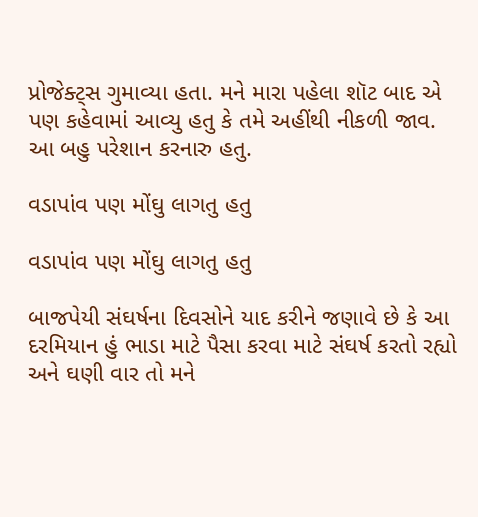પ્રોજેક્ટ્સ ગુમાવ્યા હતા. મને મારા પહેલા શૉટ બાદ એ પણ કહેવામાં આવ્યુ હતુ કે તમે અહીંથી નીકળી જાવ. આ બહુ પરેશાન કરનારુ હતુ.

વડાપાંવ પણ મોંઘુ લાગતુ હતુ

વડાપાંવ પણ મોંઘુ લાગતુ હતુ

બાજપેયી સંઘર્ષના દિવસોને યાદ કરીને જણાવે છે કે આ દરમિયાન હું ભાડા માટે પૈસા કરવા માટે સંઘર્ષ કરતો રહ્યો અને ઘણી વાર તો મને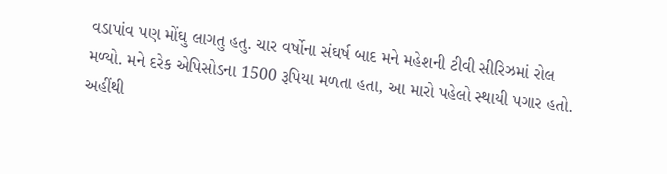વડાપાંવ પણ મોંઘુ લાગતુ હતુ. ચાર વર્ષોના સંઘર્ષ બાદ મને મહેશની ટીવી સીરિઝમાં રોલ મળ્યો. મને દરેક એપિસોડના 1500 રૂપિયા મળતા હતા, આ મારો પહેલો સ્થાયી પગાર હતો. અહીંથી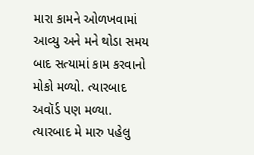મારા કામને ઓળખવામાં આવ્યુ અને મને થોડા સમય બાદ સત્યામાં કામ કરવાનો મોકો મળ્યો. ત્યારબાદ અવૉર્ડ પણ મળ્યા. ત્યારબાદ મે મારુ પહેલુ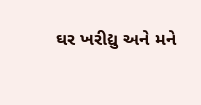ઘર ખરીદ્યુ અને મને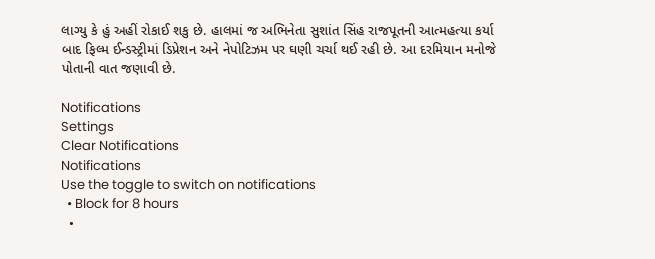લાગ્યુ કે હું અહીં રોકાઈ શકુ છે. હાલમાં જ અભિનેતા સુશાંત સિંહ રાજપૂતની આત્મહત્યા કર્યા બાદ ફિલ્મ ઈન્ડસ્ટ્રીમાં ડિપ્રેશન અને નેપોટિઝમ પર ઘણી ચર્ચા થઈ રહી છે. આ દરમિયાન મનોજે પોતાની વાત જણાવી છે.

Notifications
Settings
Clear Notifications
Notifications
Use the toggle to switch on notifications
  • Block for 8 hours
  •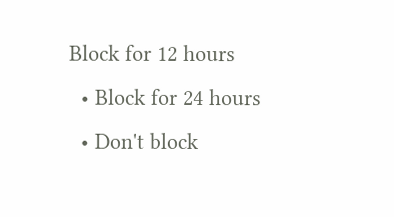Block for 12 hours
  • Block for 24 hours
  • Don't block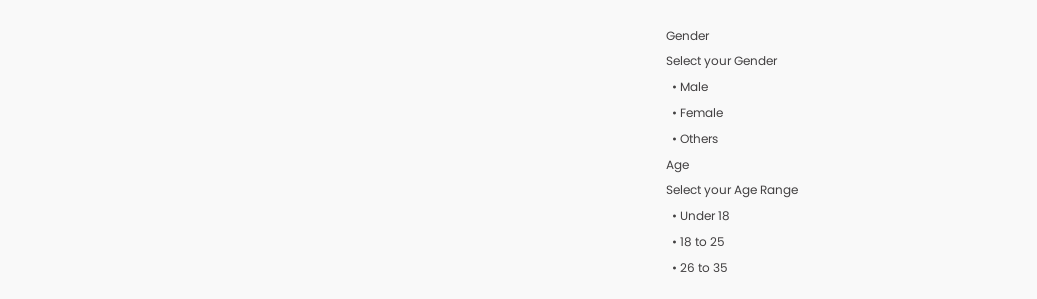Gender
Select your Gender
  • Male
  • Female
  • Others
Age
Select your Age Range
  • Under 18
  • 18 to 25
  • 26 to 35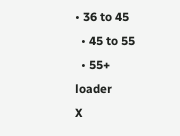• 36 to 45
  • 45 to 55
  • 55+
loader
X